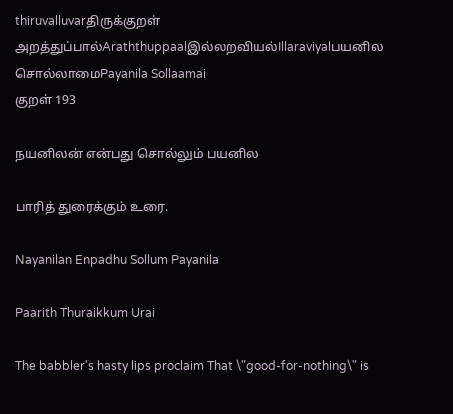thiruvalluvarதிருக்குறள்
அறத்துப்பால்Araththuppaalஇல்லறவியல்Illaraviyalபயனில சொல்லாமைPayanila Sollaamai
குறள் 193

நயனிலன் என்பது சொல்லும் பயனில

பாரித் துரைக்கும் உரை.

Nayanilan Enpadhu Sollum Payanila

Paarith Thuraikkum Urai

The babbler's hasty lips proclaim That \"good-for-nothing\" is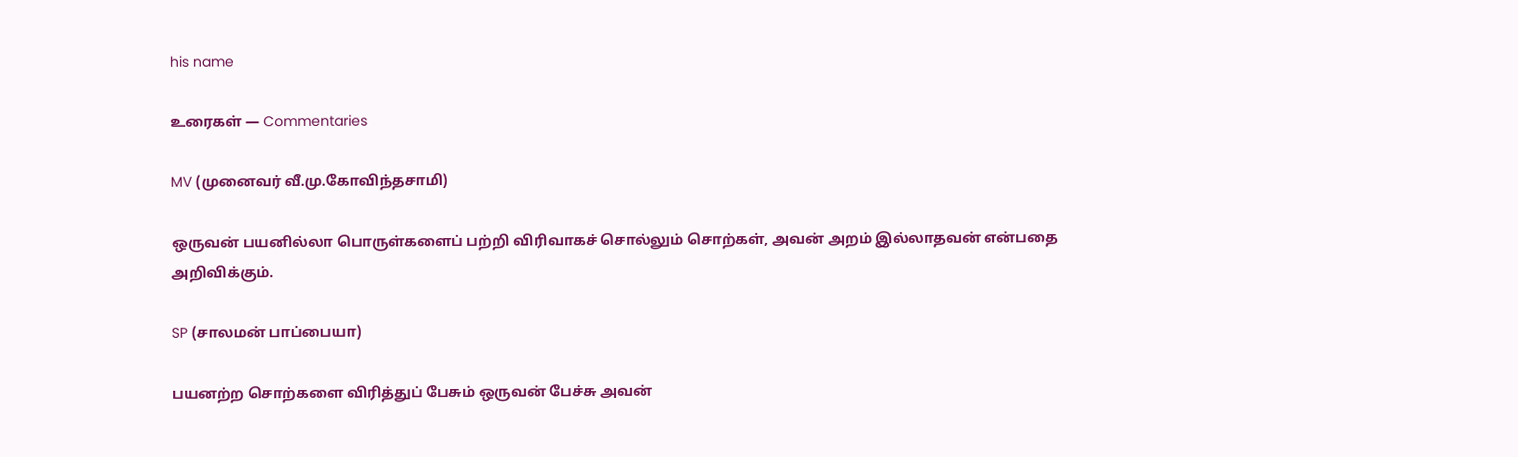his name

உரைகள் — Commentaries

MV (முனைவர் வீ.மு.கோவிந்தசாமி)

ஒருவன் பயனில்லா பொருள்களைப் பற்றி விரிவாகச் சொல்லும் சொற்கள், அவன் அறம் இல்லாதவன் என்பதை அறிவிக்கும்.

SP (சாலமன் பாப்பையா)

பயனற்ற சொற்களை விரித்துப் பேசும் ஒருவன் பேச்சு அவன்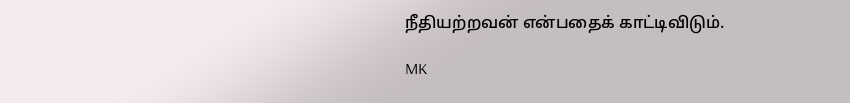நீதியற்றவன் என்பதைக் காட்டிவிடும்.

MK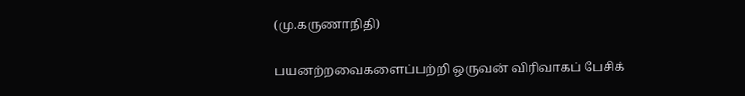(மு.கருணாநிதி)

பயனற்றவைகளைப்பற்றி ஒருவன் விரிவாகப் பேசிக்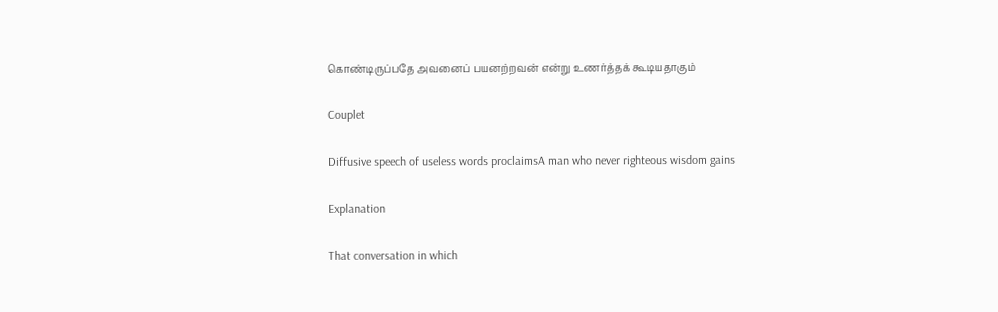கொண்டிருப்பதே அவனைப் பயனற்றவன் என்று உணர்த்தக் கூடியதாகும்

Couplet

Diffusive speech of useless words proclaimsA man who never righteous wisdom gains

Explanation

That conversation in which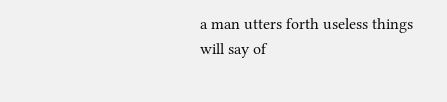a man utters forth useless things will say of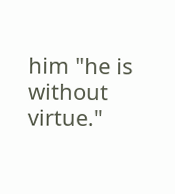him "he is without virtue."